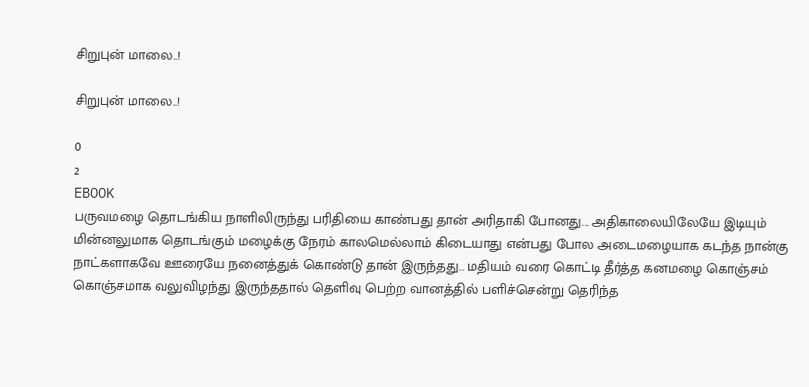சிறுபுன் மாலை..!

சிறுபுன் மாலை..!

0
2
EBOOK
பருவமழை தொடங்கிய நாளிலிருந்து பரிதியை காண்பது தான் அரிதாகி போனது... அதிகாலையிலேயே இடியும் மின்னலுமாக தொடங்கும் மழைக்கு நேரம் காலமெல்லாம் கிடையாது என்பது போல அடைமழையாக கடந்த நான்கு நாட்களாகவே ஊரையே நனைத்துக் கொண்டு தான் இருந்தது.. மதியம் வரை கொட்டி தீர்த்த கனமழை கொஞ்சம் கொஞ்சமாக வலுவிழந்து இருந்ததால் தெளிவு பெற்ற வானத்தில் பளிச்சென்று தெரிந்த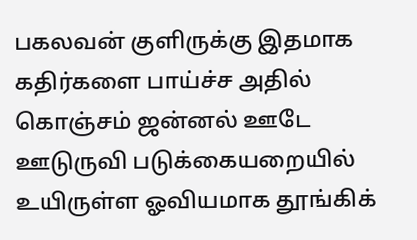பகலவன் குளிருக்கு இதமாக கதிர்களை பாய்ச்ச அதில் கொஞ்சம் ஜன்னல் ஊடே ஊடுருவி படுக்கையறையில் உயிருள்ள ஓவியமாக தூங்கிக்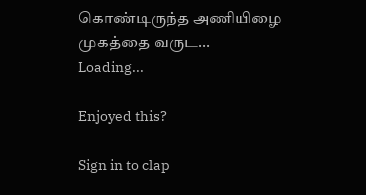கொண்டிருந்த அணியிழை முகத்தை வருட...
Loading...

Enjoyed this?

Sign in to clap